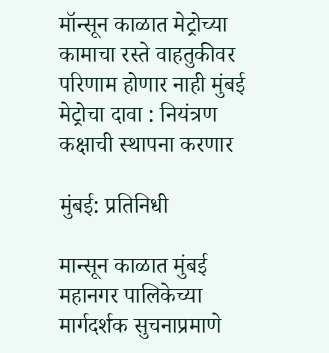मॉन्सून काळात मेट्रोच्या कामाचा रस्ते वाहतुकीवर परिणाम होणार नाही मुंबई मेट्रोचा दावा : नियंत्रण कक्षाची स्थापना करणार

मुंबई: प्रतिनिधी

मान्सून काळात मुंबई महानगर पालिकेच्या मार्गदर्शक सुचनाप्रमाणे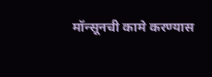मॉन्सूनची कामे करण्यास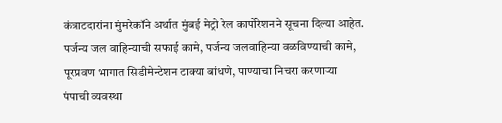कंत्राटदारांना मुंमरेकॉने अर्थात मुंबई मेट्रो रेल कार्पोरेशनने सूचना दिल्या आहेत.  पर्जन्य जल वाहिन्याची सफाई कामे, पर्जन्य जलवाहिन्या वळविण्याची कामे, पूरप्रवण भागात सिडीमेन्टेशन टाक्या बांधणे, पाण्याचा निचरा करणाऱ्या पंपाची व्यवस्था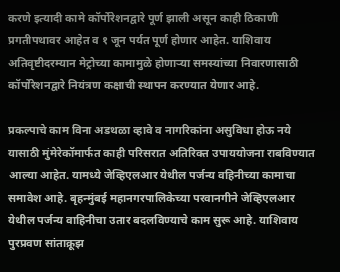करणे इत्यादी कामे कॉर्पोरेशनद्वारे पूर्ण झाली असून काही ठिकाणी प्रगतीपथावर आहेत व १ जून पर्यत पूर्ण होणार आहेत. याशिवाय अतिवृष्टीदरम्यान मेट्रोच्या कामामुळे होणाऱ्या समस्यांच्या निवारणासाठी कॉर्पोरेशनद्वारे नियंत्रण कक्षाची स्थापन करण्यात येणार आहे.

प्रकल्पाचे काम विना अडथळा व्हावे व नागरिकांना असुविधा होऊ नये यासाठी मुंमेरेकॉमार्फत काही परिसरात अतिरिक्त उपाययोजना राबविण्यात आल्या आहेत. यामध्ये जेव्हिएलआर येथील पर्जन्य वहिनीच्या कामाचा समावेश आहे. बृहन्मुंबई महानगरपालिकेच्या परवानगीने जेव्हिएलआर येथील पर्जन्य वाहिनीचा उतार बदलविण्याचे काम सुरू आहे. याशिवाय पुरप्रवण सांताक्रूझ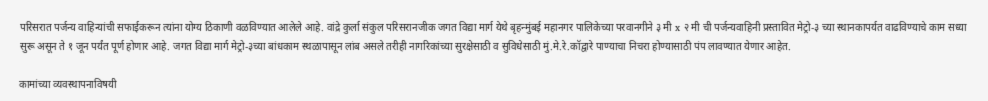परिसरात पर्जन्य वाहिन्यांची सफाईकरून त्यांना योग्य ठिकाणी वळविण्यात आलेले आहे. वांद्रे कुर्ला संकुल परिसरानजीक जगत विद्या मार्ग येथे बृहन्मुंबई महानगर पालिकेच्या परवानगीने ३ मी x २ मी ची पर्जन्यवाहिनी प्रस्तावित मेट्रो-३ च्या स्थानकापर्यत वाढविण्याचे काम सध्या सुरू असून ते १ जून पर्यंत पूर्ण होणार आहे. जगत विद्या मार्ग मेट्रो-३च्या बांधकाम स्थळापासून लांब असले तरीही नागरिकांच्या सुरक्षेसाठी व सुविधेसाठी मुं.मे.रे.कॉद्वारे पाण्याचा निचरा होण्यासाठी पंप लावण्यात येणार आहेत.

कामांच्या व्यवस्थापनाविषयी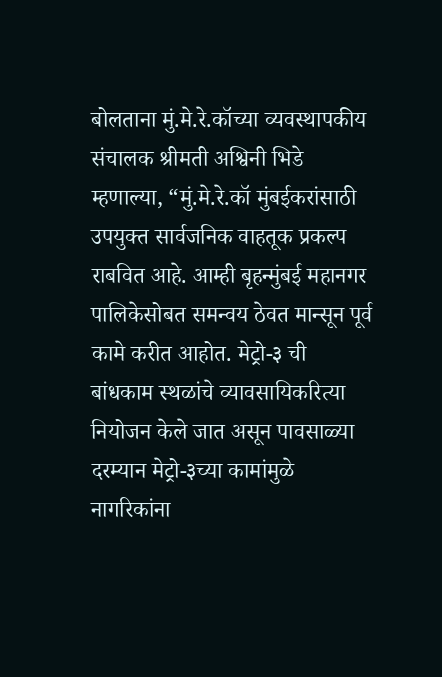बोलताना मुं.मे.रे.कॉच्या व्यवस्थापकीय संचालक श्रीमती अश्विनी भिडे म्हणाल्या, “मुं.मे.रे.कॉ मुंबईकरांसाठी उपयुक्त सार्वजनिक वाहतूक प्रकल्प राबवित आहे. आम्ही बृहन्मुंबई महानगर पालिकेसोबत समन्वय ठेवत मान्सून पूर्व कामे करीत आहोत. मेट्रो-३ ची बांधकाम स्थळांचे व्यावसायिकरित्या नियोजन केले जात असून पावसाळ्या दरम्यान मेट्रो-३च्या कामांमुळे नागरिकांना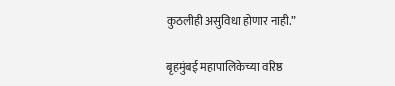कुठलीही असुविधा होणार नाही.”

बृहमुंबई महापालिकेच्या वरिष्ठ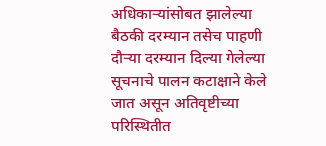अधिकाऱ्यांसोबत झालेल्या बैठकी दरम्यान तसेच पाहणी दौऱ्या दरम्यान दिल्या गेलेल्या सूचनाचे पालन कटाक्षाने केले जात असून अतिवृष्टीच्या परिस्थितीत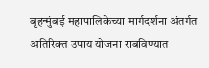बृहन्मुंबई महापालिकेच्या मार्गदर्शना अंतर्गत अतिरिक्त उपाय योजना राबविण्यात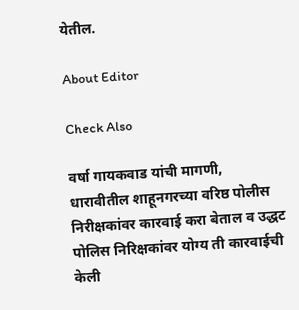येतील.

About Editor

Check Also

वर्षा गायकवाड यांची मागणी, धारावीतील शाहूनगरच्या वरिष्ठ पोलीस निरीक्षकांवर कारवाई करा बेताल व उद्धट पोलिस निरिक्षकांवर योग्य ती कारवाईची केली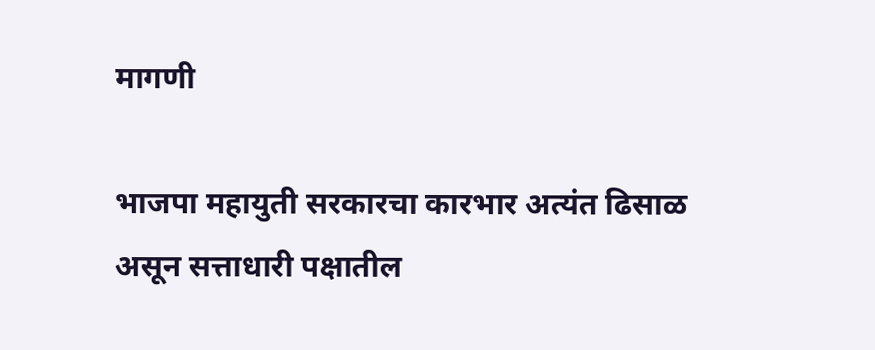मागणी

भाजपा महायुती सरकारचा कारभार अत्यंत ढिसाळ असून सत्ताधारी पक्षातील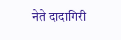नेते दादागिरी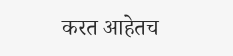करत आहेतच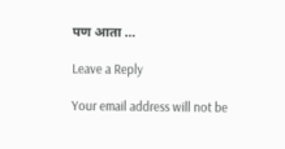पण आता …

Leave a Reply

Your email address will not be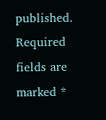published. Required fields are marked *